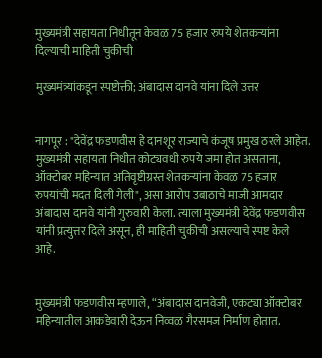मुख्यमंत्री सहायता निधीतून केवळ 75 हजार रुपये शेतकऱ्यांना दिल्याची माहिती चुकीची

मुख्यमंत्र्यांकडून स्पष्टोक्ती; अंबादास दानवे यांना दिले उत्तर


नागपूर : "देवेंद्र फडणवीस हे दानशूर राज्याचे कंजूष प्रमुख ठरले आहेत. मुख्यमंत्री सहायता निधीत कोट्यवधी रुपये जमा होत असताना, ऑक्टोबर महिन्यात अतिवृष्टीग्रस्त शेतकऱ्यांना केवळ 75 हजार रुपयांची मदत दिली गेली", असा आरोप उबाठाचे माजी आमदार अंबादास दानवे यांनी गुरुवारी केला. त्याला मुख्यमंत्री देवेंद्र फडणवीस यांनी प्रत्युत्तर दिले असून, ही माहिती चुकीची असल्याचे स्पष्ट केले आहे.


मुख्यमंत्री फडणवीस म्हणाले, “अंबादास दानवेजी, एकट्या ऑक्टोबर महिन्यातील आकडेवारी देऊन निव्वळ गैरसमज निर्माण होतात.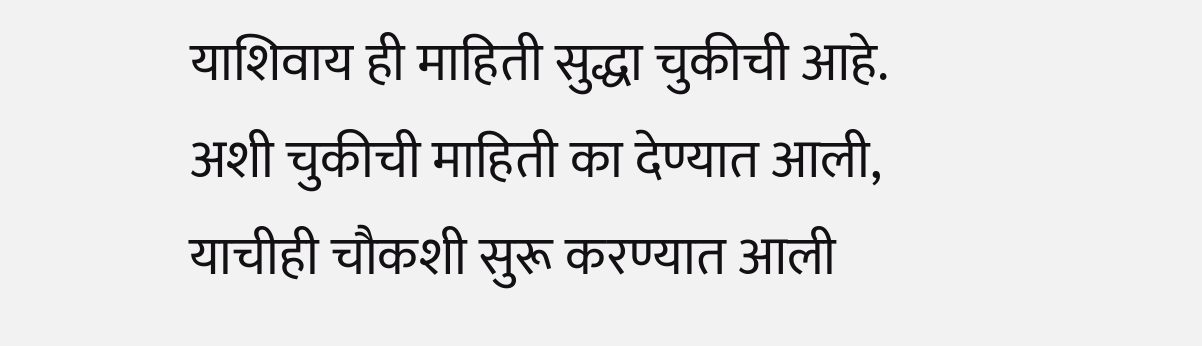याशिवाय ही माहिती सुद्धा चुकीची आहे. अशी चुकीची माहिती का देण्यात आली, याचीही चौकशी सुरू करण्यात आली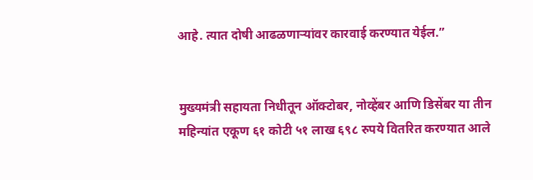आहे. त्यात दोषी आढळणाऱ्यांवर कारवाई करण्यात येईल.”


मुख्यमंत्री सहायता निधीतून ऑक्टोबर, नोव्हेंबर आणि डिसेंबर या तीन महिन्यांत एकूण ६१ कोटी ५१ लाख ६९८ रुपये वितरित करण्यात आले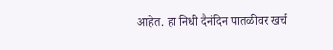आहेत. हा निधी दैनंदिन पातळीवर खर्च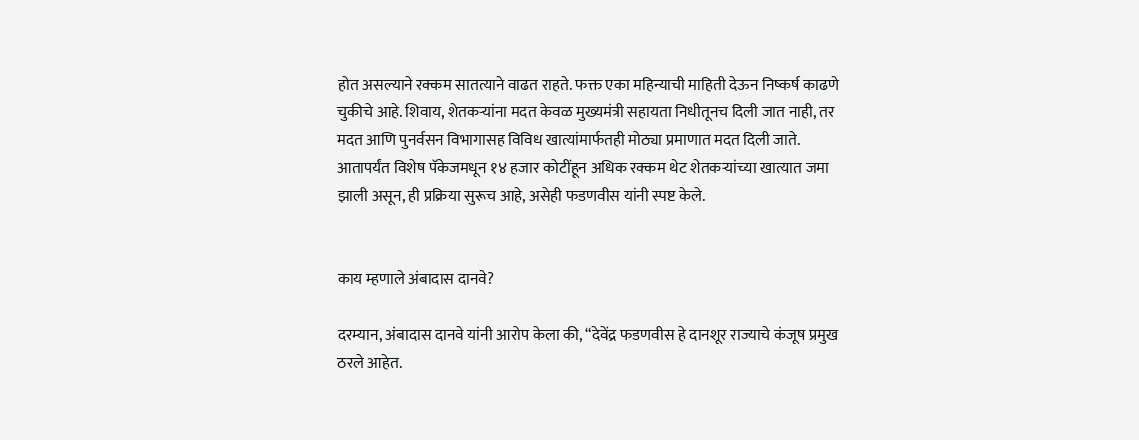होत असल्याने रक्कम सातत्याने वाढत राहते. फक्त एका महिन्याची माहिती देऊन निष्कर्ष काढणे चुकीचे आहे. शिवाय, शेतकऱ्यांना मदत केवळ मुख्यमंत्री सहायता निधीतूनच दिली जात नाही, तर मदत आणि पुनर्वसन विभागासह विविध खात्यांमार्फतही मोठ्या प्रमाणात मदत दिली जाते. आतापर्यंत विशेष पॅकेजमधून १४ हजार कोटींहून अधिक रक्कम थेट शेतकऱ्यांच्या खात्यात जमा झाली असून, ही प्रक्रिया सुरूच आहे, असेही फडणवीस यांनी स्पष्ट केले.


काय म्हणाले अंबादास दानवे?

दरम्यान, अंबादास दानवे यांनी आरोप केला की, “देवेंद्र फडणवीस हे दानशूर राज्याचे कंजूष प्रमुख ठरले आहेत.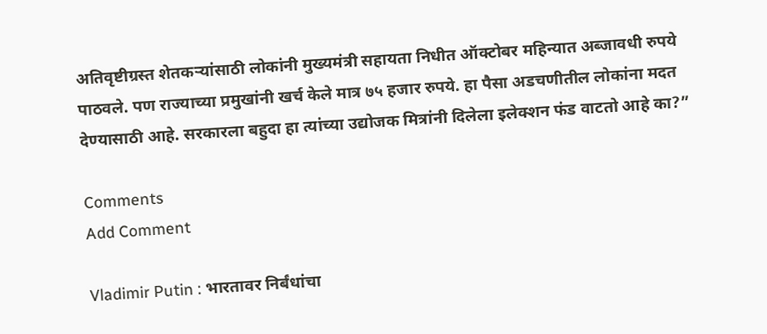अतिवृष्टीग्रस्त शेतकऱ्यांसाठी लोकांनी मुख्यमंत्री सहायता निधीत ऑक्टोबर महिन्यात अब्जावधी रुपये पाठवले. पण राज्याच्या प्रमुखांनी खर्च केले मात्र ७५ हजार रुपये. हा पैसा अडचणीतील लोकांना मदत देण्यासाठी आहे. सरकारला बहुदा हा त्यांच्या उद्योजक मित्रांनी दिलेला इलेक्शन फंड वाटतो आहे का?”

Comments
Add Comment

Vladimir Putin : भारतावर निर्बंधांचा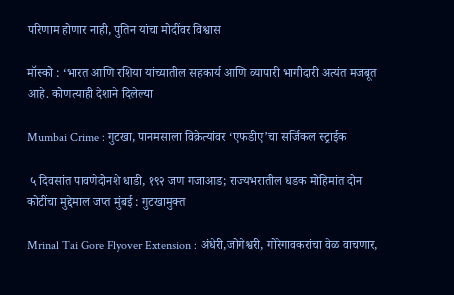परिणाम होणार नाही, पुतिन यांचा मोदींवर विश्वास

मॉस्को : ‘भारत आणि रशिया यांच्यातील सहकार्य आणि व्यापारी भागीदारी अत्यंत मजबूत आहे. कोणत्याही देशाने दिलेल्या

Mumbai Crime : गुटखा, पानमसाला विक्रेत्यांवर ‘एफडीए’चा सर्जिकल स्ट्राईक

 ५ दिवसांत पावणेदोनशे धाडी, १९२ जण गजाआड; राज्यभरातील धडक मोहिमांत दोन कोटींचा मुद्देमाल जप्त मुंबई : गुटखामुक्त

Mrinal Tai Gore Flyover Extension : अंधेरी,जोगेश्वरी, गोरेगावकरांचा वेळ वाचणार,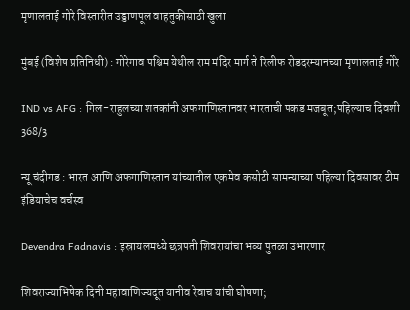मृणालताई गोरे विस्तारीत उड्डाणपूल वाहतुकीसाठी खुला

मुंबई (विशेष प्रतिनिधी) : गोरेगाव पश्चिम येथील राम मंदिर मार्ग ते रिलीफ रोडदरम्यानच्या मृणालताई गोरे

IND vs AFG : गिल-राहुलच्या शतकांनी अफगाणिस्तानवर भारताची पकड मजबूत;पहिल्याच दिवशी 368/3

न्यू चंदीगड : भारत आणि अफगाणिस्तान यांच्यातील एकमेव कसोटी सामन्याच्या पहिल्या दिवसावर टीम इंडियाचेच वर्चस्व

Devendra Fadnavis : इस्रायलमध्ये छत्रपती शिवरायांचा भव्य पुतळा उभारणार

शिवराज्याभिषेक दिनी महावाणिज्यदूत यानीव रेवाच यांची घोषणा;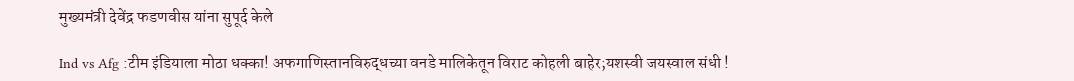मुख्यमंत्री देवेंद्र फडणवीस यांना सुपूर्द केले

Ind vs Afg :टीम इंडियाला मोठा धक्का! अफगाणिस्तानविरुद्धच्या वनडे मालिकेतून विराट कोहली बाहेर;यशस्वी जयस्वाल संधी !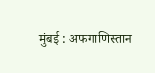मुंबई : अफगाणिस्तान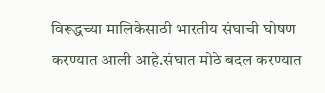विरूद्धच्या मालिकेसाठी भारतीय संघाची घोषण करण्यात आली आहे.संघात मोठे बदल करण्यात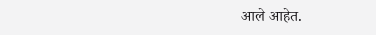आले आहेत.